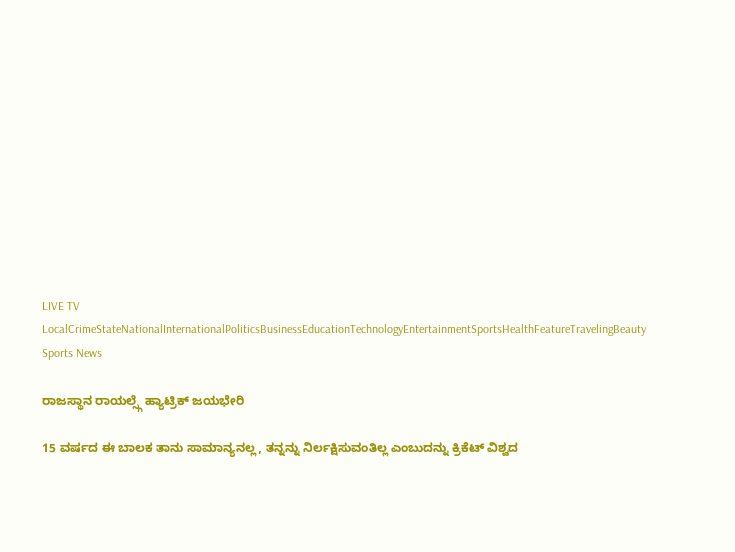LIVE TV LocalCrimeStateNationalInternationalPoliticsBusinessEducationTechnologyEntertainmentSportsHealthFeatureTravelingBeauty
Sports News

ರಾಜಸ್ಥಾನ ರಾಯಲ್ಸ್ಗೆ ಹ್ಯಾಟ್ರಿಕ್ ಜಯಭೇರಿ

15 ವರ್ಷದ ಈ ಬಾಲಕ ತಾನು ಸಾಮಾನ್ಯನಲ್ಲ, ತನ್ನನ್ನು ನಿರ್ಲಕ್ಷಿಸುವಂತಿಲ್ಲ ಎಂಬುದನ್ನು ಕ್ರಿಕೆಟ್ ವಿಶ್ವದ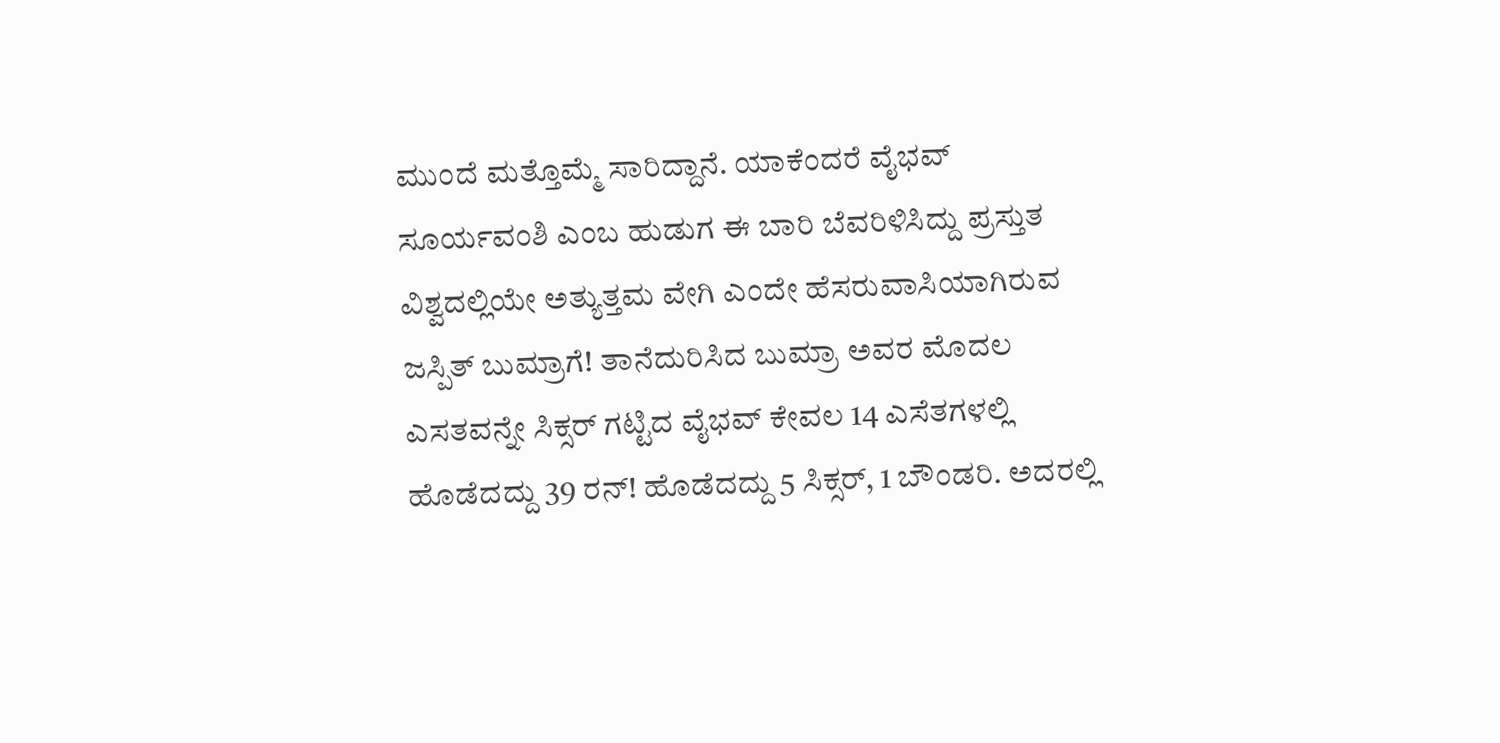ಮುಂದೆ ಮತ್ತೊಮ್ಮೆ ಸಾರಿದ್ದಾನೆ. ಯಾಕೆಂದರೆ ವೈಭವ್ ಸೂರ್ಯವಂಶಿ ಎಂಬ ಹುಡುಗ ಈ ಬಾರಿ ಬೆವರಿಳಿಸಿದ್ದು ಪ್ರಸ್ತುತ ವಿಶ್ವದಲ್ಲಿಯೇ ಅತ್ಯುತ್ತಮ ವೇಗಿ ಎಂದೇ ಹೆಸರುವಾಸಿಯಾಗಿರುವ ಜಸ್ಪಿತ್ ಬುಮ್ರಾಗೆ! ತಾನೆದುರಿಸಿದ ಬುಮ್ರಾ ಅವರ ಮೊದಲ ಎಸತವನ್ನೇ ಸಿಕ್ಸರ್ ಗಟ್ಟಿದ ವೈಭವ್ ಕೇವಲ 14 ಎಸೆತಗಳಲ್ಲಿ ಹೊಡೆದದ್ದು 39 ರನ್! ಹೊಡೆದದ್ದು 5 ಸಿಕ್ಸರ್, 1 ಬೌಂಡರಿ. ಅದರಲ್ಲಿ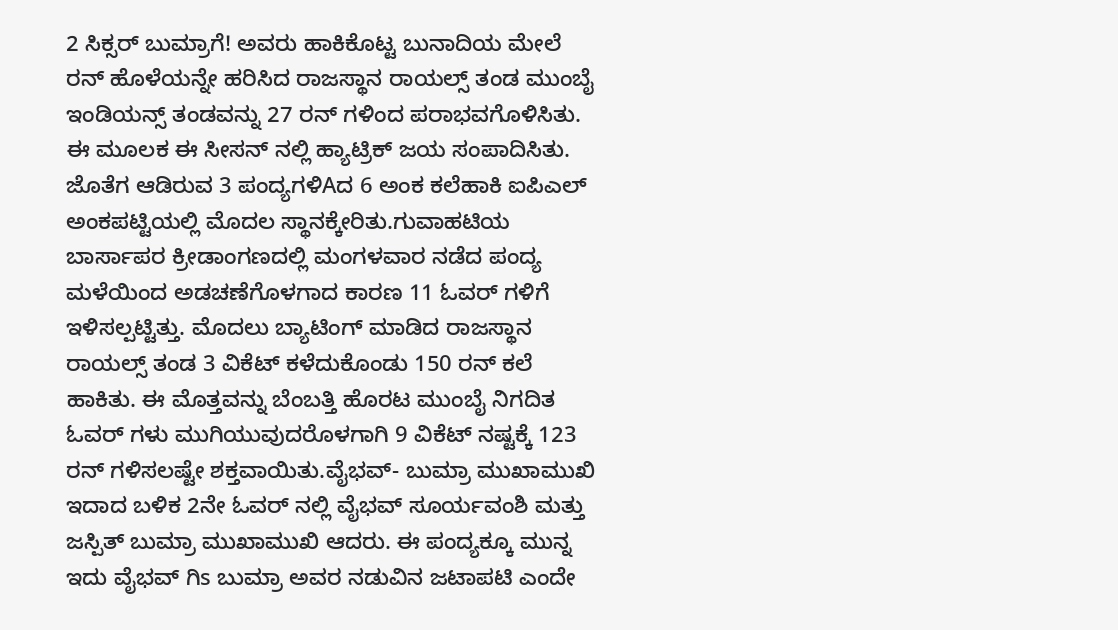2 ಸಿಕ್ಸರ್ ಬುಮ್ರಾಗೆ! ಅವರು ಹಾಕಿಕೊಟ್ಟ ಬುನಾದಿಯ ಮೇಲೆ ರನ್ ಹೊಳೆಯನ್ನೇ ಹರಿಸಿದ ರಾಜಸ್ಥಾನ ರಾಯಲ್ಸ್ ತಂಡ ಮುಂಬೈ ಇಂಡಿಯನ್ಸ್ ತಂಡವನ್ನು 27 ರನ್ ಗಳಿಂದ ಪರಾಭವಗೊಳಿಸಿತು. ಈ ಮೂಲಕ ಈ ಸೀಸನ್ ನಲ್ಲಿ ಹ್ಯಾಟ್ರಿಕ್ ಜಯ ಸಂಪಾದಿಸಿತು. ಜೊತೆಗ ಆಡಿರುವ 3 ಪಂದ್ಯಗಳಿAದ 6 ಅಂಕ ಕಲೆಹಾಕಿ ಐಪಿಎಲ್ ಅಂಕಪಟ್ಟಿಯಲ್ಲಿ ಮೊದಲ ಸ್ಥಾನಕ್ಕೇರಿತು.ಗುವಾಹಟಿಯ ಬಾರ್ಸಾಪರ ಕ್ರೀಡಾಂಗಣದಲ್ಲಿ ಮಂಗಳವಾರ ನಡೆದ ಪಂದ್ಯ ಮಳೆಯಿಂದ ಅಡಚಣೆಗೊಳಗಾದ ಕಾರಣ 11 ಓವರ್ ಗಳಿಗೆ ಇಳಿಸಲ್ಪಟ್ಟಿತ್ತು. ಮೊದಲು ಬ್ಯಾಟಿಂಗ್ ಮಾಡಿದ ರಾಜಸ್ಥಾನ ರಾಯಲ್ಸ್ ತಂಡ 3 ವಿಕೆಟ್ ಕಳೆದುಕೊಂಡು 150 ರನ್ ಕಲೆ ಹಾಕಿತು. ಈ ಮೊತ್ತವನ್ನು ಬೆಂಬತ್ತಿ ಹೊರಟ ಮುಂಬೈ ನಿಗದಿತ ಓವರ್ ಗಳು ಮುಗಿಯುವುದರೊಳಗಾಗಿ 9 ವಿಕೆಟ್ ನಷ್ಟಕ್ಕೆ 123 ರನ್ ಗಳಿಸಲಷ್ಟೇ ಶಕ್ತವಾಯಿತು.ವೈಭವ್- ಬುಮ್ರಾ ಮುಖಾಮುಖಿ ಇದಾದ ಬಳಿಕ 2ನೇ ಓವರ್ ನಲ್ಲಿ ವೈಭವ್ ಸೂರ್ಯವಂಶಿ ಮತ್ತು ಜಸ್ಪಿತ್ ಬುಮ್ರಾ ಮುಖಾಮುಖಿ ಆದರು. ಈ ಪಂದ್ಯಕ್ಕೂ ಮುನ್ನ ಇದು ವೈಭವ್ ಗಿs ಬುಮ್ರಾ ಅವರ ನಡುವಿನ ಜಟಾಪಟಿ ಎಂದೇ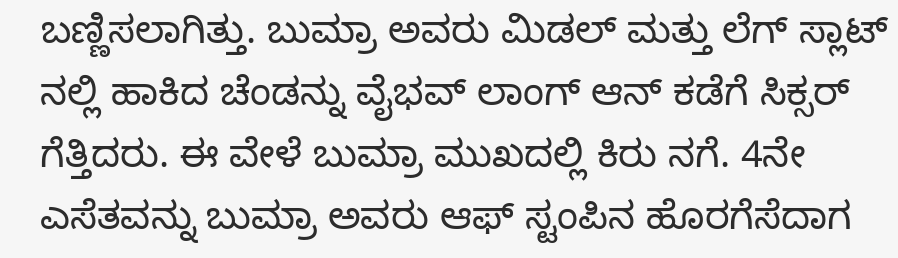ಬಣ್ಣಿಸಲಾಗಿತ್ತು. ಬುಮ್ರಾ ಅವರು ಮಿಡಲ್ ಮತ್ತು ಲೆಗ್ ಸ್ಲಾಟ್ ನಲ್ಲಿ ಹಾಕಿದ ಚೆಂಡನ್ನು ವೈಭವ್ ಲಾಂಗ್ ಆನ್ ಕಡೆಗೆ ಸಿಕ್ಸರ್ ಗೆತ್ತಿದರು. ಈ ವೇಳೆ ಬುಮ್ರಾ ಮುಖದಲ್ಲಿ ಕಿರು ನಗೆ. 4ನೇ ಎಸೆತವನ್ನು ಬುಮ್ರಾ ಅವರು ಆಫ್ ಸ್ಟಂಪಿನ ಹೊರಗೆಸೆದಾಗ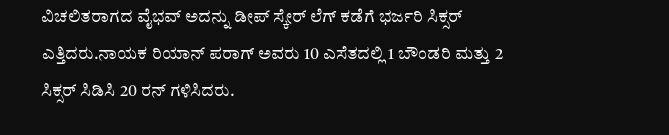ವಿಚಲಿತರಾಗದ ವೈಭವ್ ಅದನ್ನು ಡೀಪ್ ಸ್ಕೇರ್ ಲೆಗ್ ಕಡೆಗೆ ಭರ್ಜರಿ ಸಿಕ್ಸರ್ ಎತ್ತಿದರು.ನಾಯಕ ರಿಯಾನ್ ಪರಾಗ್ ಅವರು 10 ಎಸೆತದಲ್ಲಿ 1 ಬೌಂಡರಿ ಮತ್ತು 2 ಸಿಕ್ಸರ್ ಸಿಡಿಸಿ 20 ರನ್ ಗಳಿಸಿದರು.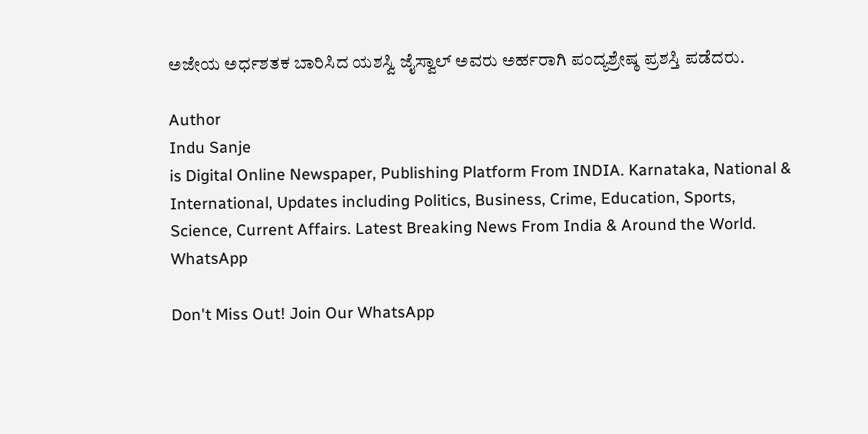ಅಜೇಯ ಅರ್ಧಶತಕ ಬಾರಿಸಿದ ಯಶಸ್ವಿ ಜೈಸ್ವಾಲ್ ಅವರು ಅರ್ಹರಾಗಿ ಪಂದ್ಯಶ್ರೇಷ್ಠ ಪ್ರಶಸ್ತಿ ಪಡೆದರು.

Author
Indu Sanje
is Digital Online Newspaper, Publishing Platform From INDIA. Karnataka, National & International, Updates including Politics, Business, Crime, Education, Sports, Science, Current Affairs. Latest Breaking News From India & Around the World.
WhatsApp

Don't Miss Out! Join Our WhatsApp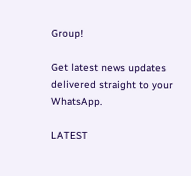Group!

Get latest news updates delivered straight to your WhatsApp.

LATEST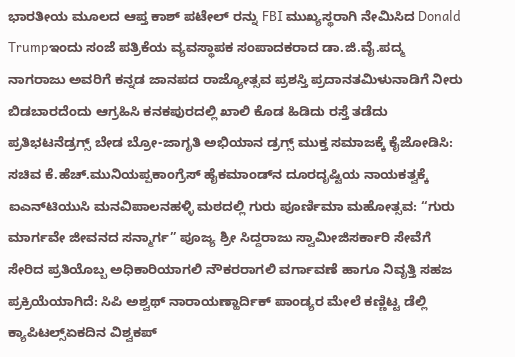ಭಾರತೀಯ ಮೂಲದ ಆಪ್ತ ಕಾಶ್ ಪಟೇಲ್ ರನ್ನು FBI ಮುಖ್ಯಸ್ಥರಾಗಿ ನೇಮಿಸಿದ Donald Trumpಇಂದು ಸಂಜೆ ಪತ್ರಿಕೆಯ ವ್ಯವಸ್ಥಾಪಕ ಸಂಪಾದಕರಾದ ಡಾ.ಜಿ.ವೈ.ಪದ್ಮ ನಾಗರಾಜು ಅವರಿಗೆ ಕನ್ನಡ ಜಾನಪದ ರಾಜ್ಯೋತ್ಸವ ಪ್ರಶಸ್ತಿ ಪ್ರದಾನತಮಿಳುನಾಡಿಗೆ ನೀರು ಬಿಡಬಾರದೆಂದು ಆಗ್ರಹಿಸಿ ಕನಕಪುರದಲ್ಲಿ ಖಾಲಿ ಕೊಡ ಹಿಡಿದು ರಸ್ತೆ ತಡೆದು ಪ್ರತಿಭಟನೆಡ್ರಗ್ಸ್ ಬೇಡ ಬ್ರೋ-ಜಾಗೃತಿ ಅಭಿಯಾನ ಡ್ರಗ್ಸ್ ಮುಕ್ತ ಸಮಾಜಕ್ಕೆ ಕೈಜೋಡಿಸಿ: ಸಚಿವ ಕೆ.ಹೆಚ್.ಮುನಿಯಪ್ಪಕಾಂಗ್ರೆಸ್ ಹೈಕಮಾಂಡ್‌ನ ದೂರದೃಷ್ಟಿಯ ನಾಯಕತ್ವಕ್ಕೆ ಐಎನ್‌ಟಿಯುಸಿ ಮನವಿಪಾಲನಹಳ್ಳಿ ಮಠದಲ್ಲಿ ಗುರು ಪೂರ್ಣಿಮಾ ಮಹೋತ್ಸವ: “ಗುರು ಮಾರ್ಗವೇ ಜೀವನದ ಸನ್ಮಾರ್ಗ” ಪೂಜ್ಯ ಶ್ರೀ ಸಿದ್ದರಾಜು ಸ್ವಾಮೀಜಿಸರ್ಕಾರಿ ಸೇವೆಗೆ ಸೇರಿದ ಪ್ರತಿಯೊಬ್ಬ ಅಧಿಕಾರಿಯಾಗಲಿ ನೌಕರರಾಗಲಿ ವರ್ಗಾವಣೆ ಹಾಗೂ ನಿವೃತ್ತಿ ಸಹಜ ಪ್ರಕ್ರಿಯೆಯಾಗಿದೆ: ಸಿಪಿ ಅಶ್ವಥ್ ನಾರಾಯಣ್ಹಾರ್ದಿಕ್ ಪಾಂಡ್ಯರ ಮೇಲೆ ಕಣ್ಣಿಟ್ಟ ಡೆಲ್ಲಿ ಕ್ಯಾಪಿಟಲ್ಸ್ಏಕದಿನ ವಿಶ್ವಕಪ್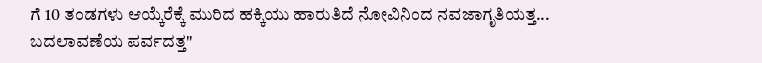ಗೆ 10 ತಂಡಗಳು ಆಯ್ಕೆರೆಕ್ಕೆ ಮುರಿದ ಹಕ್ಕಿಯು ಹಾರುತಿದೆ ನೋವಿನಿಂದ ನವಜಾಗೃತಿಯತ್ತ... ಬದಲಾವಣೆಯ ಪರ್ವದತ್ತ"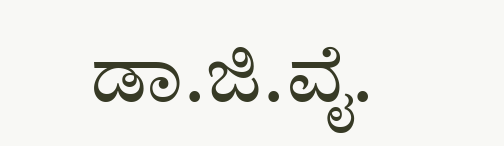ಡಾ.ಜಿ.ವೈ.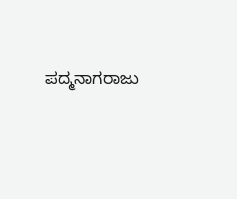ಪದ್ಮನಾಗರಾಜು